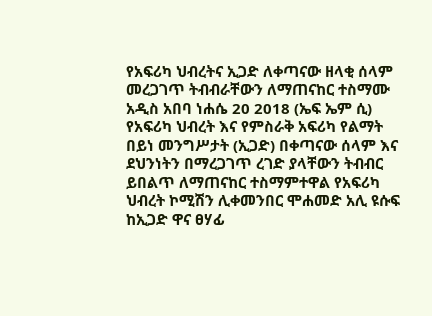የአፍሪካ ህብረትና ኢጋድ ለቀጣናው ዘላቂ ሰላም መረጋገጥ ትብብራቸውን ለማጠናከር ተስማሙ
አዲስ አበባ ነሐሴ 20 2018 (ኤፍ ኤም ሲ) የአፍሪካ ህብረት እና የምስራቅ አፍሪካ የልማት በይነ መንግሥታት (ኢጋድ) በቀጣናው ሰላም እና ደህንነትን በማረጋገጥ ረገድ ያላቸውን ትብብር ይበልጥ ለማጠናከር ተስማምተዋል የአፍሪካ ህብረት ኮሚሽን ሊቀመንበር ሞሐመድ አሊ ዩሱፍ ከኢጋድ ዋና ፀሃፊ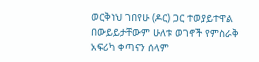ወርቅነህ ገበየሁ (ዶር) ጋር ተወያይተዋል በውይይታቸውም ሁለቱ ወገኖች የምስራቅ አፍሪካ ቀጣናን ሰላም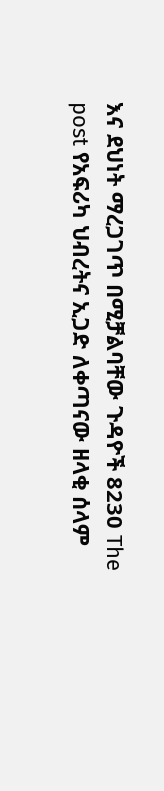እና ደህነት ማረጋገጥ በሚቻልባቸው ጉዳዮች 8230 The post የአፍሪካ ህብረትና ኢጋድ ለቀጣናው ዘላቂ ሰላም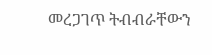መረጋገጥ ትብብራቸውን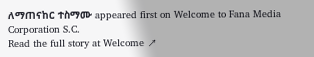ለማጠናከር ተስማሙ appeared first on Welcome to Fana Media Corporation S.C.
Read the full story at Welcome ↗